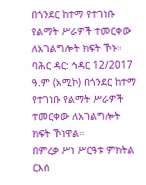በጎንደር ከተማ የተገነቡ የልማት ሥራዎች ተመርቀው ለአገልግሎት ክፍት ኾኑ።
ባሕር ዳር: ኅዳር 12/2017 ዓ.ም (አሚኮ) በጎንደር ከተማ የተገነቡ የልማት ሥራዎች ተመርቀው ለአገልግሎት ክፍት ኾነዋል።
በምረቃ ሥነ ሥርዓቱ ምክትል ርእሰ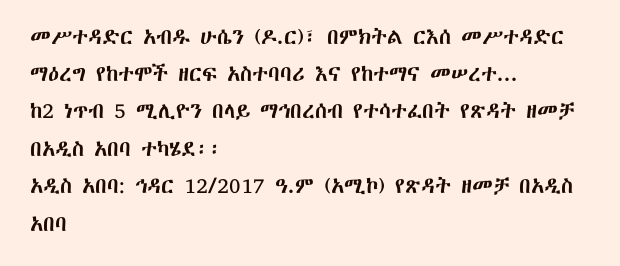መሥተዳድር አብዱ ሁሴን (ዶ.ር)፣ በምክትል ርእሰ መሥተዳድር ማዕረግ የከተሞች ዘርፍ አስተባባሪ እና የከተማና መሠረተ...
ከ2 ነጥብ 5 ሚሊዮን በላይ ማኅበረሰብ የተሳተፈበት የጽዳት ዘመቻ በአዲስ አበባ ተካሄደ፡፡
አዲስ አበባ: ኅዳር 12/2017 ዓ.ም (አሚኮ) የጽዳት ዘመቻ በአዲስ አበባ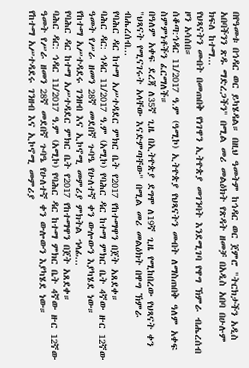በየዓመቱ በኅዳር ወር ይካሄዳል። በዚህ ዓመትም ከኅዳር ወር ጀምሮ "ትርክታችን አዲስ አበባችንን ጽዱ ማድረጋችን" በሚል መሪ መልዕክት የጽዳት ዘመቻ በአዲስ አበባ በሁሉም ክፍለ ከተማ...
የህጻናትን መብት በመጠበቅ የነገዋን ኢትዮጵያ መገንባት እንደሚገባ የዋግ ኽምራ ብሔረሰብ ዞን አሳሰበ።
ሰቆጣ:ኅዳር 11/2017 ዓ.ም (ዓሚኮ) ኢትዮጵያ የህጻናትን መብት ለማስጠበቅ ዓለም አቀፍ ስምምነቶችን ፈርማለች።
በዓለም አቀፍ ደረጃ ለ35ኛ ጊዜ በኢትዮጵያ ደግሞ ለ19ኛ ጊዜ የሚከበረው የህጻናት ቀን "ህጻናት የሚናገሩት አላቸው እናድምጣቸው" በሚል መሪ መልዕክት በዋግ ኽምራ ብሔረሰብ...
የባሕር ዳር ከተማ አሥተዳደር ምክር ቤት የ2017 የከተማዋን በጀት አጸደቀ።
ባሕር ዳር: ኅዳር 11/2017 ዓ.ም (አሚኮ) የባሕር ዳር ከተማ ምክር ቤት 4ኛው ዙር 12ኛው ዓመት የሥራ ዘመን 28ኛ መደበኛ ጉባዔ የሁለተኛ ቀን ውሎውን እያካሄደ ነው።
የከተማ አሥተዳደሩ ገንዘብ እና ኢኮኖሚ መምሪያ ምክትል ኀላፊ...
የባሕር ዳር ከተማ አሥተዳደር ምክር ቤት የ2017 የከተማዋን በጀት አጸደቀ።
ባሕር ዳር: ኅዳር 11/2017 ዓ.ም (አሚኮ) የባሕር ዳር ከተማ ምክር ቤት 4ኛው ዙር 12ኛው ዓመት የሥራ ዘመን 28ኛ መደበኛ ጉባዔ የሁለተኛ ቀን ውሎውን እያካሄደ ነው።
የከተማ አሥተዳደሩ ገንዘብ እና ኢኮኖሚ መምሪያ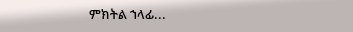ምክትል ኀላፊ...